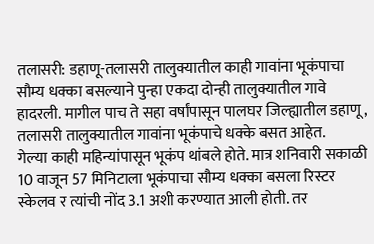तलासरी: डहाणू-तलासरी तालुक्यातील काही गावांना भूकंपाचा सौम्य धक्का बसल्याने पुन्हा एकदा दोन्ही तालुक्यातील गावे हादरली. मागील पाच ते सहा वर्षांपासून पालघर जिल्ह्यातील डहाणू, तलासरी तालुक्यातील गावांना भूकंपाचे धक्के बसत आहेत.
गेल्या काही महिन्यांपासून भूकंप थांबले होते. मात्र शनिवारी सकाळी 10 वाजून 57 मिनिटाला भूकंपाचा सौम्य धक्का बसला रिस्टर स्केलव र त्यांची नोंद 3.1 अशी करण्यात आली होती. तर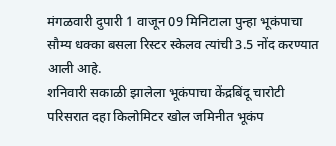मंगळवारी दुपारी 1 वाजून 09 मिनिटाला पुन्हा भूकंपाचा सौम्य धक्का बसला रिस्टर स्केलव त्यांची 3.5 नोंद करण्यात आली आहे.
शनिवारी सकाळी झालेला भूकंपाचा केंद्रबिंदू चारोटी परिसरात दहा किलोमिटर खोल जमिनीत भूकंप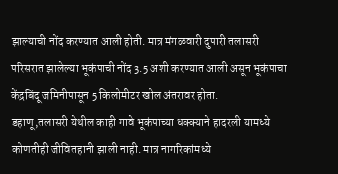झाल्याची नोंद करण्यात आली होती. मात्र मंगळवारी दुपारी तलासरी परिसरात झालेल्या भूकंपाची नोंद 3.5 अशी करण्यात आली असून भूकंपाचा केंद्रबिंदू जमिनीपासून 5 किलोमीटर खोल अंतरावर होता.
डहाणू,तलासरी येथील काही गावे भूकंपाच्या धक्क्याने हादरली यामध्ये कोणतीही जीवितहानी झाली नाही. मात्र नागरिकांमध्ये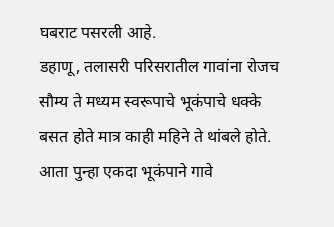घबराट पसरली आहे.
डहाणू, तलासरी परिसरातील गावांना रोजच सौम्य ते मध्यम स्वरूपाचे भूकंपाचे धक्के बसत होते मात्र काही महिने ते थांबले होते. आता पुन्हा एकदा भूकंपाने गावे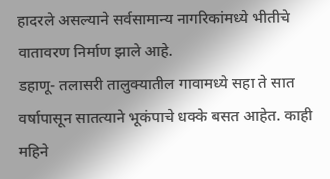हादरले असल्याने सर्वसामान्य नागरिकांमध्ये भीतीचे वातावरण निर्माण झाले आहे.
डहाणू- तलासरी तालुक्यातील गावामध्ये सहा ते सात वर्षापासून सातत्याने भूकंपाचे धक्के बसत आहेत. काही महिने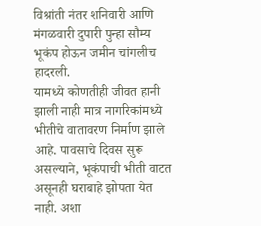विश्रांती नंतर शनिवारी आणि मंगळवारी दुपारी पुन्हा सौम्य भूकंप होऊन जमीन चांगलीच हादरली.
यामध्ये कोणतीही जीवत हानी झाली नाही मात्र नागरिकांमध्ये भीतीचे वातावरण निर्माण झाले आहे. पावसाचे दिवस सुरू असल्याने, भूकंपाची भीती वाटत असूनही घराबाहे झोपता येत नाही. अशा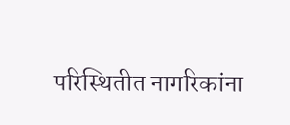परिस्थितीत नागरिकांना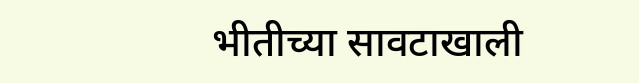भीतीच्या सावटाखाली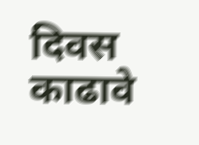दिवस काढावे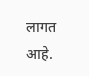लागत आहे.